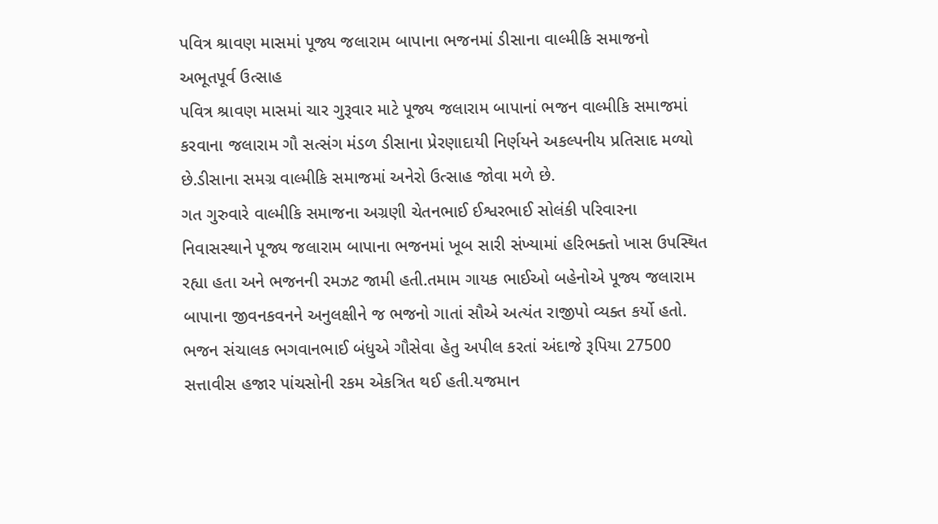પવિત્ર શ્રાવણ માસમાં પૂજ્ય જલારામ બાપાના ભજનમાં ડીસાના વાલ્મીકિ સમાજનો અભૂતપૂર્વ ઉત્સાહ
પવિત્ર શ્રાવણ માસમાં ચાર ગુરૂવાર માટે પૂજ્ય જલારામ બાપાનાં ભજન વાલ્મીકિ સમાજમાં કરવાના જલારામ ગૌ સત્સંગ મંડળ ડીસાના પ્રેરણાદાયી નિર્ણયને અકલ્પનીય પ્રતિસાદ મળ્યો છે.ડીસાના સમગ્ર વાલ્મીકિ સમાજમાં અનેરો ઉત્સાહ જોવા મળે છે.
ગત ગુરુવારે વાલ્મીકિ સમાજના અગ્રણી ચેતનભાઈ ઈશ્વરભાઈ સોલંકી પરિવારના નિવાસસ્થાને પૂજ્ય જલારામ બાપાના ભજનમાં ખૂબ સારી સંખ્યામાં હરિભક્તો ખાસ ઉપસ્થિત રહ્યા હતા અને ભજનની રમઝટ જામી હતી.તમામ ગાયક ભાઈઓ બહેનોએ પૂજ્ય જલારામ બાપાના જીવનકવનને અનુલક્ષીને જ ભજનો ગાતાં સૌએ અત્યંત રાજીપો વ્યક્ત કર્યો હતો.
ભજન સંચાલક ભગવાનભાઈ બંધુએ ગૌસેવા હેતુ અપીલ કરતાં અંદાજે રૂપિયા 27500 સત્તાવીસ હજાર પાંચસોની રકમ એકત્રિત થઈ હતી.યજમાન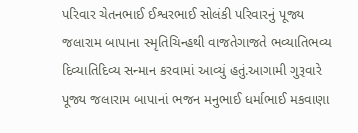પરિવાર ચેતનભાઈ ઈશ્વરભાઈ સોલંકી પરિવારનું પૂજ્ય જલારામ બાપાના સ્મૃતિચિન્હથી વાજતેગાજતે ભવ્યાતિભવ્ય દિવ્યાતિદિવ્ય સન્માન કરવામાં આવ્યું હતું.આગામી ગુરૂવારે પૂજ્ય જલારામ બાપાનાં ભજન મનુભાઈ ધર્માભાઈ મકવાણા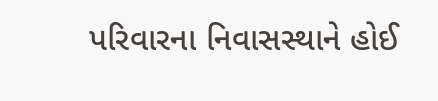પરિવારના નિવાસસ્થાને હોઈ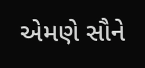એમણે સૌને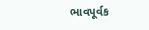ભાવપૂર્વક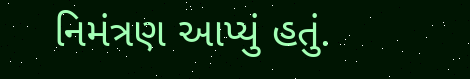નિમંત્રણ આપ્યું હતું.